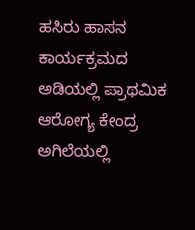ಹಸಿರು ಹಾಸನ ಕಾರ್ಯಕ್ರಮದ ಅಡಿಯಲ್ಲಿ ಪ್ರಾಥಮಿಕ ಆರೋಗ್ಯ ಕೇಂದ್ರ ಅಗಿಲೆಯಲ್ಲಿ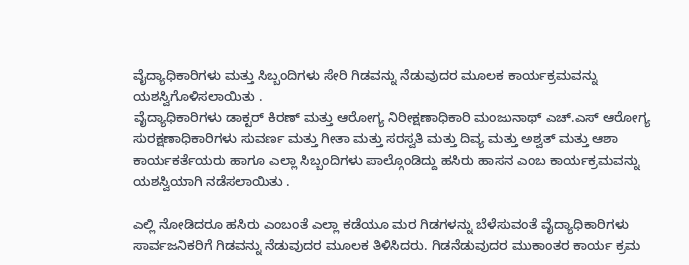ವೈದ್ಯಾಧಿಕಾರಿಗಳು ಮತ್ತು ಸಿಬ್ಬಂದಿಗಳು ಸೇರಿ ಗಿಡವನ್ನು ನೆಡುವುದರ ಮೂಲಕ ಕಾರ್ಯಕ್ರಮವನ್ನು ಯಶಸ್ವಿಗೊಳಿಸಲಾಯಿತು .
ವೈದ್ಯಾಧಿಕಾರಿಗಳು ಡಾಕ್ಟರ್ ಕಿರಣ್ ಮತ್ತು ಆರೋಗ್ಯ ನಿರೀಕ್ಷಣಾಧಿಕಾರಿ ಮಂಜುನಾಥ್ ಎಚ್.ಎಸ್ ಆರೋಗ್ಯ ಸುರಕ್ಷಣಾಧಿಕಾರಿಗಳು ಸುವರ್ಣ ಮತ್ತು ಗೀತಾ ಮತ್ತು ಸರಸ್ವತಿ ಮತ್ತು ದಿವ್ಯ ಮತ್ತು ಅಶ್ವತ್ ಮತ್ತು ಆಶಾ ಕಾರ್ಯಕರ್ತೆಯರು ಹಾಗೂ ಎಲ್ಲಾ ಸಿಬ್ಬಂದಿಗಳು ಪಾಲ್ಗೊಂಡಿದ್ದು ಹಸಿರು ಹಾಸನ ಎಂಬ ಕಾರ್ಯಕ್ರಮವನ್ನು ಯಶಸ್ವಿಯಾಗಿ ನಡೆಸಲಾಯಿತು .

ಎಲ್ಲಿ ನೋಡಿದರೂ ಹಸಿರು ಎಂಬಂತೆ ಎಲ್ಲಾ ಕಡೆಯೂ ಮರ ಗಿಡಗಳನ್ನು ಬೆಳೆಸುವಂತೆ ವೈದ್ಯಾಧಿಕಾರಿಗಳು ಸಾರ್ವಜನಿಕರಿಗೆ ಗಿಡವನ್ನು ನೆಡುವುದರ ಮೂಲಕ ತಿಳಿಸಿದರು. ಗಿಡನೆಡುವುದರ ಮುಕಾಂತರ ಕಾರ್ಯ ಕ್ರಮ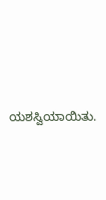ಯಶಸ್ವಿಯಾಯಿತು.